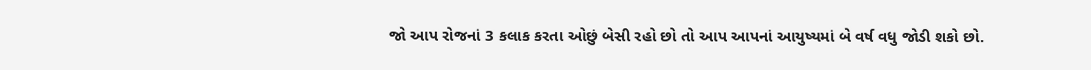જો આપ રોજનાં 3 કલાક કરતા ઓછું બેસી રહો છો તો આપ આપનાં આયુષ્યમાં બે વર્ષ વધુ જોડી શકો છો.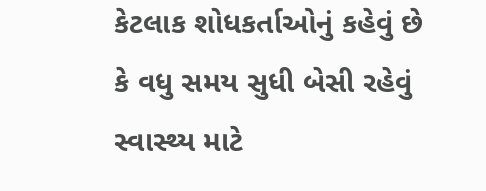કેટલાક શોધકર્તાઓનું કહેવું છે કે વધુ સમય સુધી બેસી રહેવું સ્વાસ્થ્ય માટે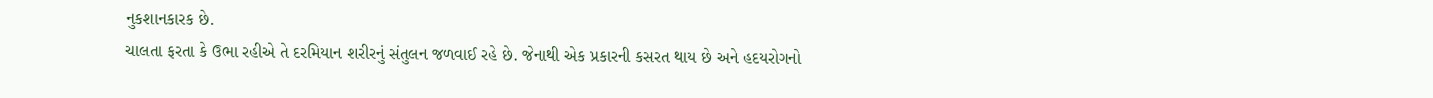નુકશાનકારક છે.
ચાલતા ફરતા કે ઉભા રહીએ તે દરમિયાન શરીરનું સંતુલન જળવાઈ રહે છે. જેનાથી એક પ્રકારની કસરત થાય છે અને હદયરોગનો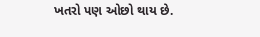ખતરો પણ ઓછો થાય છે.